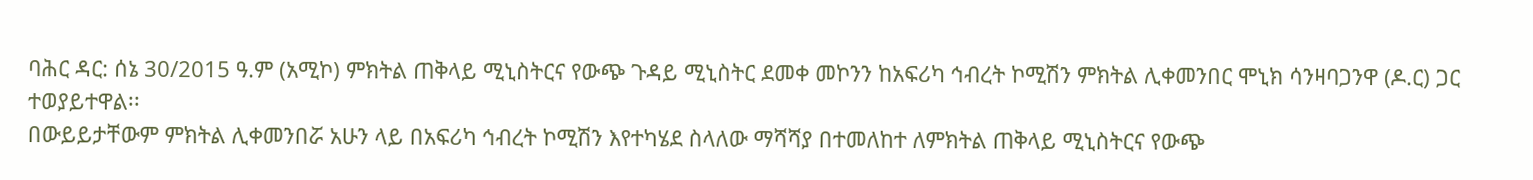ባሕር ዳር: ሰኔ 30/2015 ዓ.ም (አሚኮ) ምክትል ጠቅላይ ሚኒስትርና የውጭ ጉዳይ ሚኒስትር ደመቀ መኮንን ከአፍሪካ ኅብረት ኮሚሽን ምክትል ሊቀመንበር ሞኒክ ሳንዛባጋንዋ (ዶ.ር) ጋር ተወያይተዋል፡፡
በውይይታቸውም ምክትል ሊቀመንበሯ አሁን ላይ በአፍሪካ ኅብረት ኮሚሽን እየተካሄደ ስላለው ማሻሻያ በተመለከተ ለምክትል ጠቅላይ ሚኒስትርና የውጭ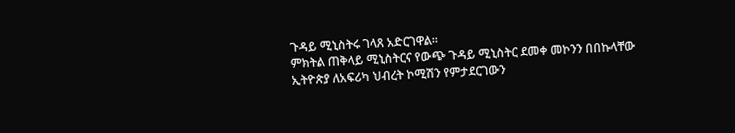ጉዳይ ሚኒስትሩ ገላጸ አድርገዋል፡፡
ምክትል ጠቅላይ ሚኒስትርና የውጭ ጉዳይ ሚኒስትር ደመቀ መኮንን በበኩላቸው ኢትዮጵያ ለአፍሪካ ህብረት ኮሚሽን የምታደርገውን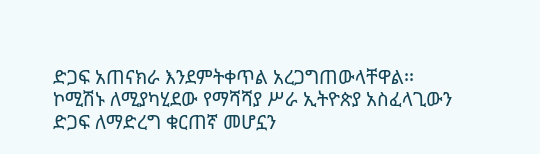ድጋፍ አጠናክራ እንደምትቀጥል አረጋግጠውላቸዋል፡፡
ኮሚሽኑ ለሚያካሂደው የማሻሻያ ሥራ ኢትዮጵያ አስፈላጊውን ድጋፍ ለማድረግ ቁርጠኛ መሆኗን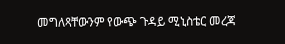መግለጻቸውንም የውጭ ጉዳይ ሚኒስቴር መረጃ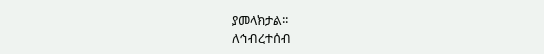ያመላክታል፡፡
ለኅብረተሰብ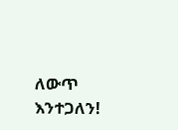ለውጥ እንተጋለን!